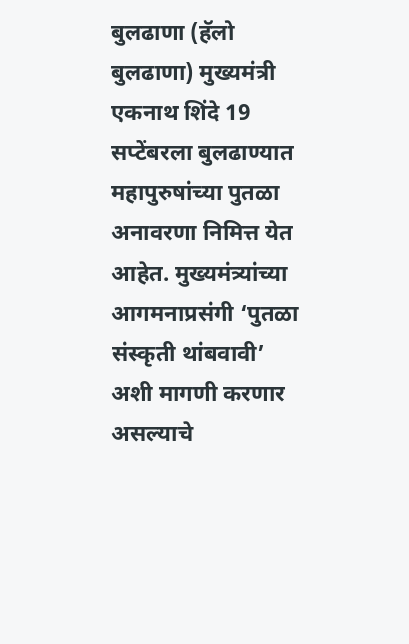बुलढाणा (हॅलो बुलढाणा) मुख्यमंत्री एकनाथ शिंदे 19 सप्टेंबरला बुलढाण्यात महापुरुषांच्या पुतळा अनावरणा निमित्त येत आहेत. मुख्यमंत्र्यांच्या आगमनाप्रसंगी ‘पुतळा संस्कृती थांबवावी’ अशी मागणी करणार असल्याचे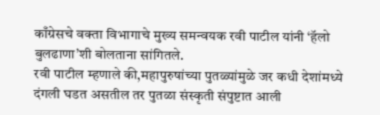काँग्रेसचे वक्ता विभागाचे मुख्य समन्वयक रवी पाटील यांनी ‘हॅलो बुलढाणा’शी बोलताना सांगितले.
रवी पाटील म्हणाले की,महापुरुषांच्या पुतळ्यांमुळे जर कधी देशांमध्ये दंगली घडत असतील तर पुतळा संस्कृती संपुष्टात आली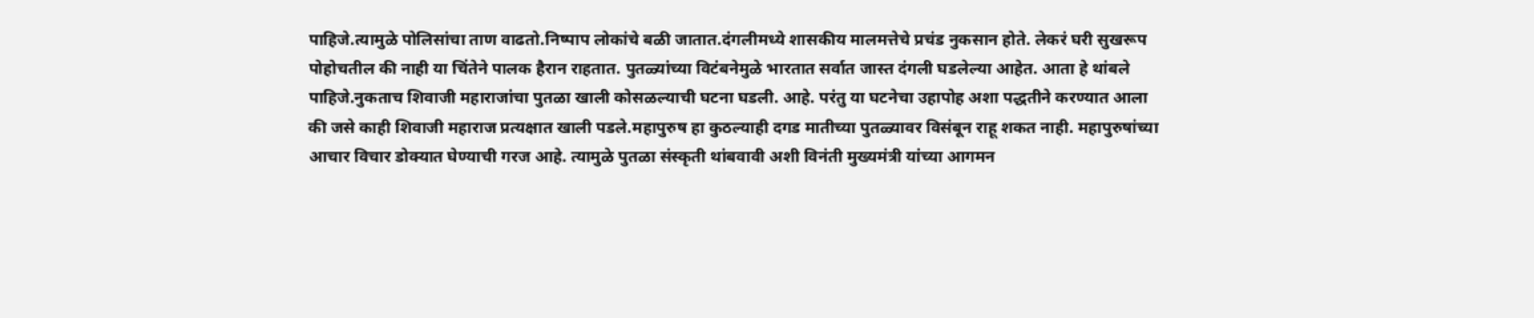पाहिजे.त्यामुळे पोलिसांचा ताण वाढतो.निष्पाप लोकांचे बळी जातात.दंगलीमध्ये शासकीय मालमत्तेचे प्रचंड नुकसान होते. लेकरं घरी सुखरूप पोहोचतील की नाही या चिंतेने पालक हैरान राहतात. पुतळ्यांच्या विटंबनेमुळे भारतात सर्वात जास्त दंगली घडलेल्या आहेत. आता हे थांबले पाहिजे.नुकताच शिवाजी महाराजांचा पुतळा खाली कोसळल्याची घटना घडली. आहे. परंतु या घटनेचा उहापोह अशा पद्धतीने करण्यात आला की जसे काही शिवाजी महाराज प्रत्यक्षात खाली पडले.महापुरुष हा कुठल्याही दगड मातीच्या पुतळ्यावर विसंबून राहू शकत नाही. महापुरुषांच्या आचार विचार डोक्यात घेण्याची गरज आहे. त्यामुळे पुतळा संस्कृती थांबवावी अशी विनंती मुख्यमंत्री यांच्या आगमन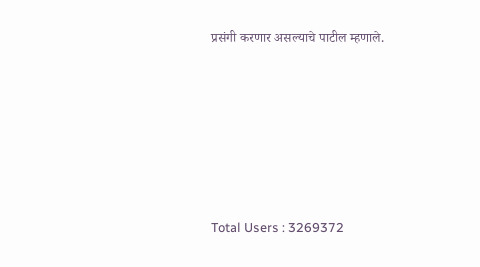प्रसंगी करणार असल्याचे पाटील म्हणाले.










Total Users : 3269372